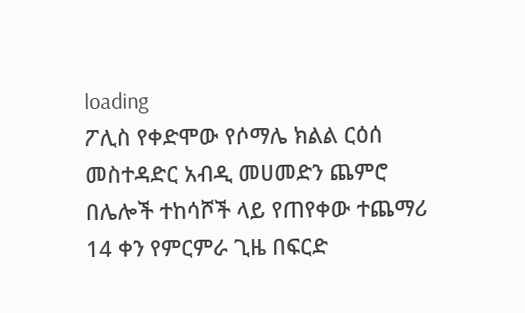loading
ፖሊስ የቀድሞው የሶማሌ ክልል ርዕሰ መስተዳድር አብዲ መሀመድን ጨምሮ በሌሎች ተከሳሾች ላይ የጠየቀው ተጨማሪ 14 ቀን የምርምራ ጊዜ በፍርድ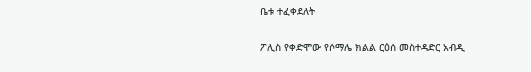ቤቱ ተፈቀደለት

ፖሊስ የቀድሞው የሶማሌ ክልል ርዕሰ መስተዳድር አብዲ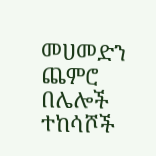መሀመድን ጨምሮ በሌሎች ተከሳሾች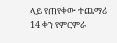ላይ የጠየቀው ተጨማሪ 14 ቀን የምርምራ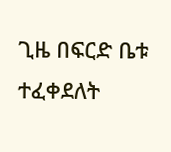ጊዜ በፍርድ ቤቱ ተፈቀደለት